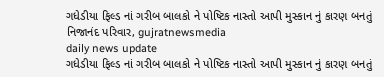ગધેડીયા ફિલ્ડ નાં ગરીબ બાલકો ને પોષ્ટિક નાસ્તો આપી મુસ્કાન નું કારણ બનતું નિજાનંદ પરિવાર, gujratnewsmedia
daily news update
ગધેડીયા ફિલ્ડ નાં ગરીબ બાલકો ને પોષ્ટિક નાસ્તો આપી મુસ્કાન નું કારણ બનતું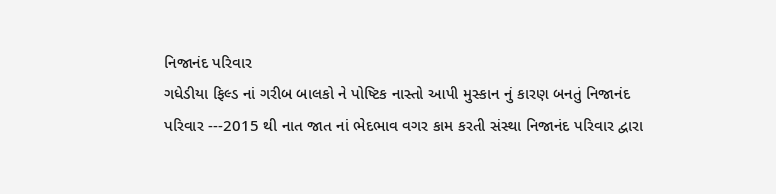નિજાનંદ પરિવાર
ગધેડીયા ફિલ્ડ નાં ગરીબ બાલકો ને પોષ્ટિક નાસ્તો આપી મુસ્કાન નું કારણ બનતું નિજાનંદ પરિવાર ---2015 થી નાત જાત નાં ભેદભાવ વગર કામ કરતી સંસ્થા નિજાનંદ પરિવાર દ્વારા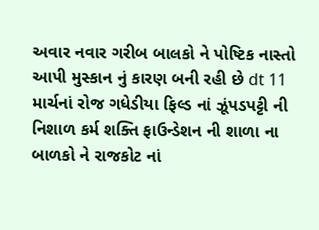અવાર નવાર ગરીબ બાલકો ને પોષ્ટિક નાસ્તો આપી મુસ્કાન નું કારણ બની રહી છે dt 11 માર્ચનાં રોજ ગધેડીયા ફિલ્ડ નાં ઝૂંપડપટ્ટી ની નિશાળ કર્મ શક્તિ ફાઉન્ડેશન ની શાળા ના બાળકો ને રાજકોટ નાં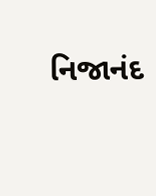નિજાનંદ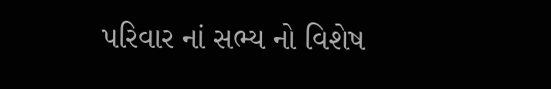પરિવાર નાં સભ્ય નો વિશેષ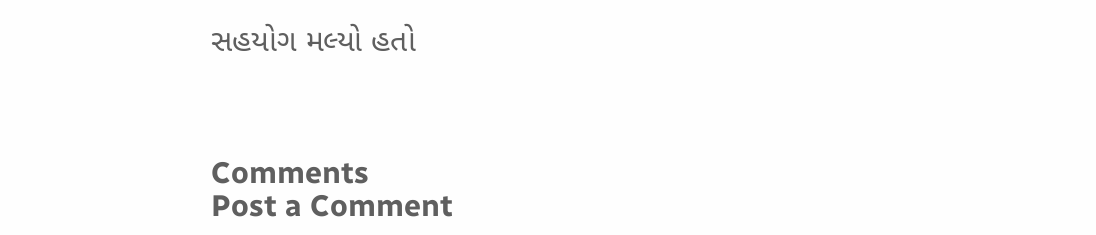સહયોગ મલ્યો હતો



Comments
Post a Comment